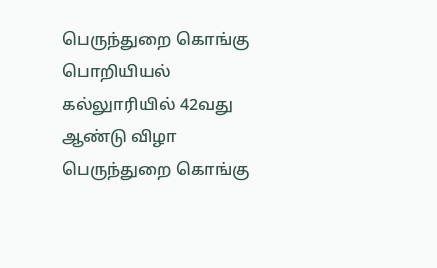பெருந்துறை கொங்கு பொறியியல் கல்லுாரியில் 42வது ஆண்டு விழா
பெருந்துறை கொங்கு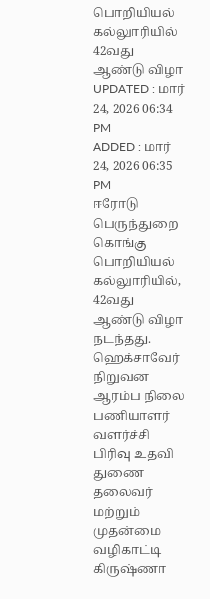பொறியியல் கல்லுாரியில் 42வது ஆண்டு விழா
UPDATED : மார் 24, 2026 06:34 PM
ADDED : மார் 24, 2026 06:35 PM
ஈரோடு பெருந்துறை கொங்கு பொறியியல் கல்லுாரியில், 42வது ஆண்டு விழா நடந்தது. ஹெக்சாவேர் நிறுவன ஆரம்ப நிலை பணியாளர் வளர்ச்சி பிரிவு உதவி துணை தலைவர் மற்றும் முதன்மை வழிகாட்டி கிருஷ்ணா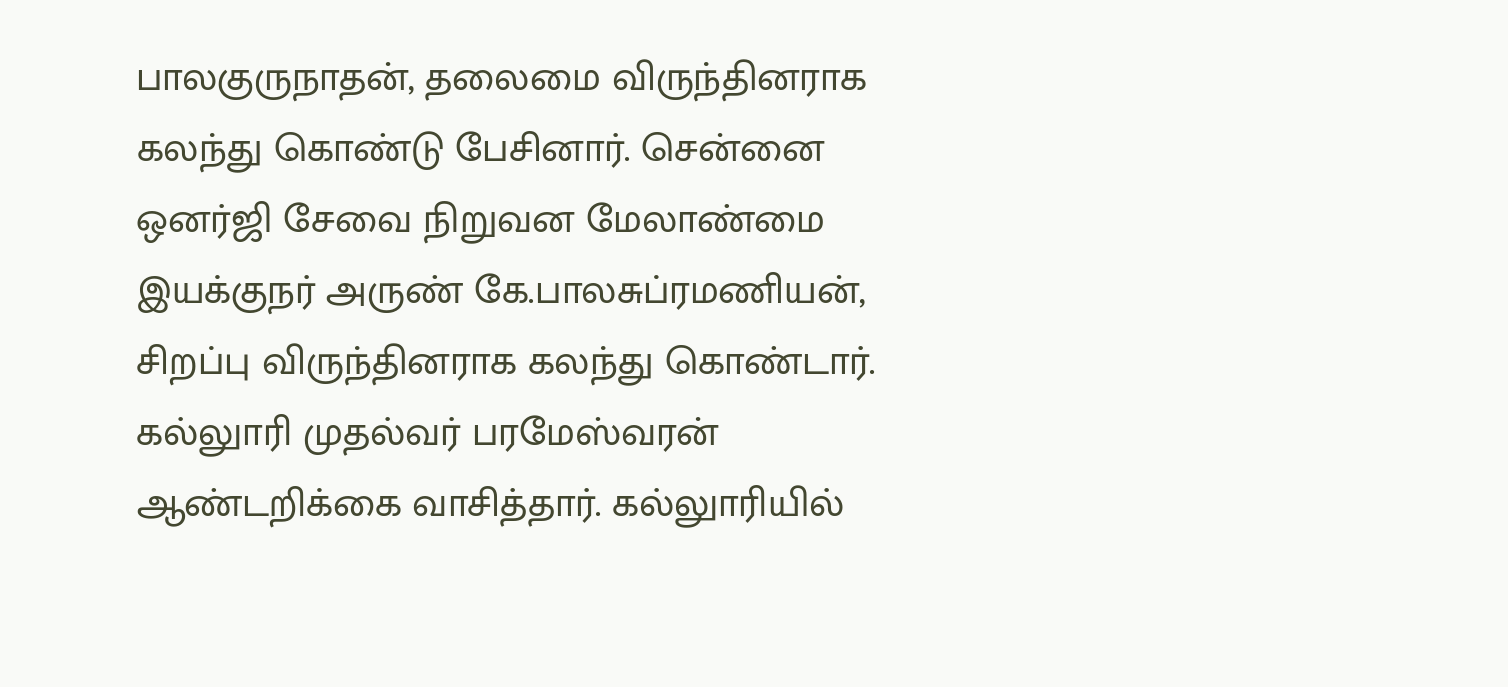பாலகுருநாதன், தலைமை விருந்தினராக கலந்து கொண்டு பேசினார். சென்னை ஒனர்ஜி சேவை நிறுவன மேலாண்மை இயக்குநர் அருண் கே.பாலசுப்ரமணியன், சிறப்பு விருந்தினராக கலந்து கொண்டார்.
கல்லுாரி முதல்வர் பரமேஸ்வரன் ஆண்டறிக்கை வாசித்தார். கல்லுாரியில்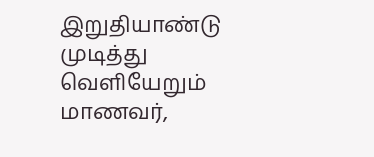இறுதியாண்டு முடித்து வெளியேறும் மாணவர்,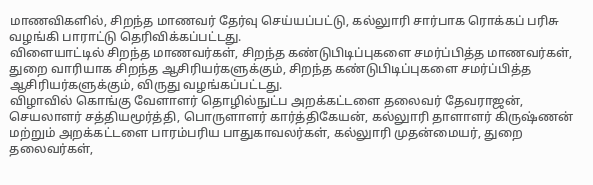மாணவிகளில், சிறந்த மாணவர் தேர்வு செய்யப்பட்டு, கல்லுாரி சார்பாக ரொக்கப் பரிசு வழங்கி பாராட்டு தெரிவிக்கப்பட்டது.
விளையாட்டில் சிறந்த மாணவர்கள், சிறந்த கண்டுபிடிப்புகளை சமர்ப்பித்த மாணவர்கள், துறை வாரியாக சிறந்த ஆசிரியர்களுக்கும், சிறந்த கண்டுபிடிப்புகளை சமர்ப்பித்த ஆசிரியர்களுக்கும், விருது வழங்கப்பட்டது.
விழாவில் கொங்கு வேளாளர் தொழில்நுட்ப அறக்கட்டளை தலைவர் தேவராஜன், செயலாளர் சத்தியமூர்த்தி, பொருளாளர் கார்த்திகேயன், கல்லுாரி தாளாளர் கிருஷ்ணன் மற்றும் அறக்கட்டளை பாரம்பரிய பாதுகாவலர்கள், கல்லுாரி முதன்மையர், துறை தலைவர்கள்,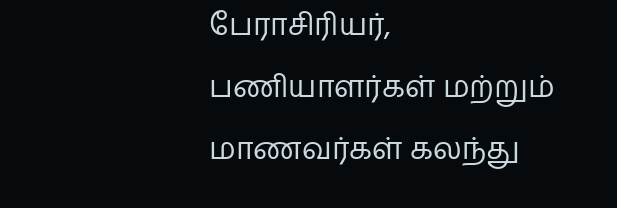பேராசிரியர், பணியாளர்கள் மற்றும் மாணவர்கள் கலந்து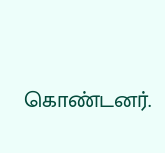கொண்டனர்.